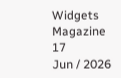Widgets Magazine
17
Jun / 2026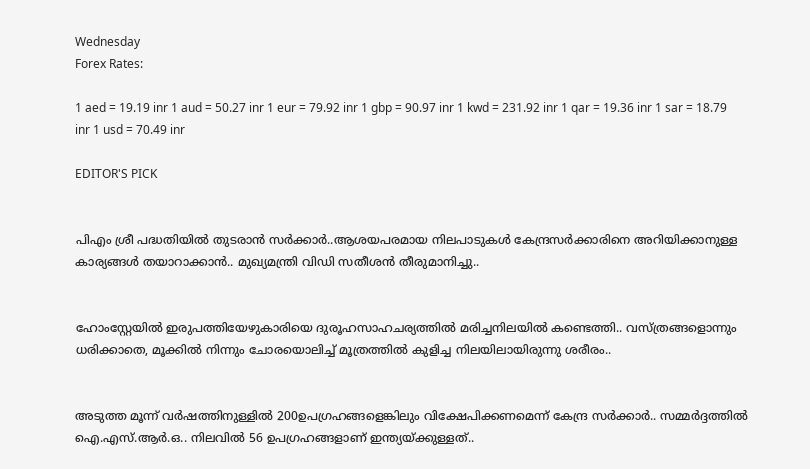Wednesday
Forex Rates:

1 aed = 19.19 inr 1 aud = 50.27 inr 1 eur = 79.92 inr 1 gbp = 90.97 inr 1 kwd = 231.92 inr 1 qar = 19.36 inr 1 sar = 18.79 inr 1 usd = 70.49 inr

EDITOR'S PICK


പിഎം ശ്രീ പദ്ധതിയിൽ തുടരാൻ സർക്കാർ..ആശയപരമായ നിലപാടുകൾ കേന്ദ്രസർക്കാരിനെ അറിയിക്കാനുള്ള കാര്യങ്ങൾ തയാറാക്കാൻ.. മുഖ്യമന്ത്രി വിഡി സതീശൻ തീരുമാനിച്ചു..


ഹോംസ്റ്റേയില്‍ ഇരുപത്തിയേഴുകാരിയെ ദുരൂഹസാഹചര്യത്തില്‍ മരിച്ചനിലയില്‍ കണ്ടെത്തി.. വസ്ത്രങ്ങളൊന്നും ധരിക്കാതെ, മൂക്കില്‍ നിന്നും ചോരയൊലിച്ച് മൂത്രത്തില്‍ കുളിച്ച നിലയിലായിരുന്നു ശരീരം..


അടുത്ത മൂന്ന് വർഷത്തിനുള്ളിൽ 200ഉപഗ്രഹങ്ങളെങ്കിലും വിക്ഷേപിക്കണമെന്ന് കേന്ദ്ര സർക്കാർ.. സമ്മർദ്ദത്തിൽ ഐ.എസ്.ആർ.ഒ.. നിലവിൽ 56 ഉപഗ്രഹങ്ങളാണ് ഇന്ത്യയ്ക്കുള്ളത്..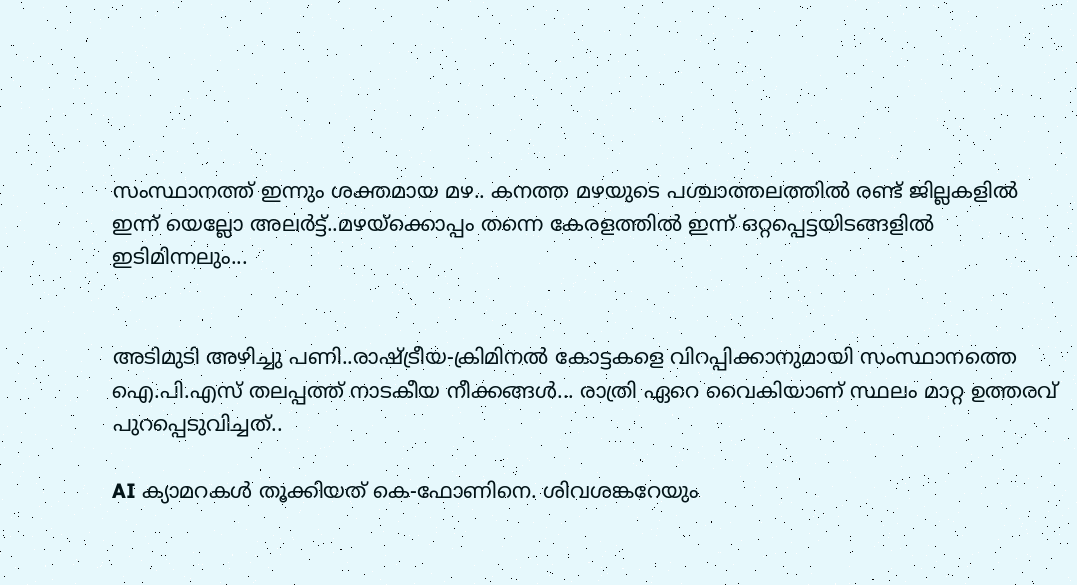സംസ്ഥാനത്ത് ഇന്നും ശക്തമായ മഴ.. കനത്ത മഴയുടെ പശ്ചാത്തലത്തിൽ രണ്ട് ജില്ലകളിൽ ഇന്ന് യെല്ലോ അലർട്ട്..മഴയ്‌ക്കൊപ്പം തന്നെ കേരളത്തിൽ ഇന്ന് ഒറ്റപ്പെട്ടയിടങ്ങളിൽ ഇടിമിന്നലും...


അടിമുടി അഴിച്ചു പണി..രാഷ്ട്രീയ-ക്രിമിനല്‍ കോട്ടകളെ വിറപ്പിക്കാനുമായി സംസ്ഥാനത്തെ ഐ.പി.എസ് തലപ്പത്ത് നാടകീയ നീക്കങ്ങൾ... രാത്രി ഏറെ വൈകിയാണ് സ്ഥലം മാറ്റ ഉത്തരവ് പുറപ്പെടുവിച്ചത്..

AI ക്യാമറകള്‍ തൂക്കിയത് കെ-ഫോണിനെ. ശിവശങ്കറേയും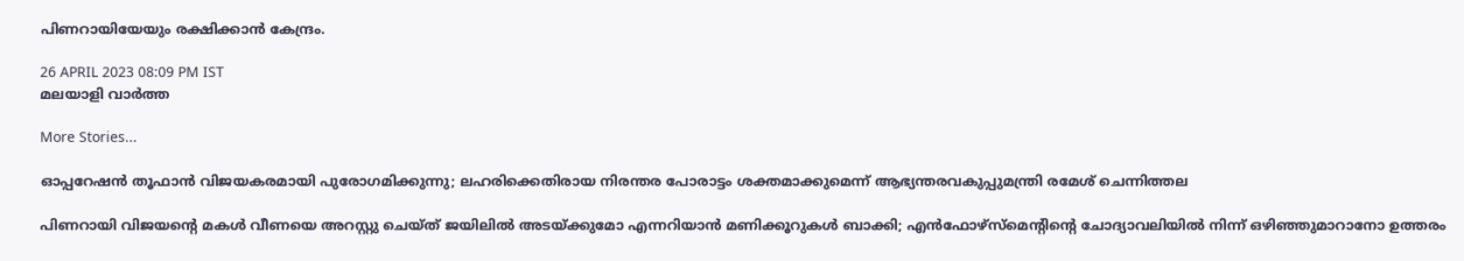പിണറായിയേയും രക്ഷിക്കാന്‍ കേന്ദ്രം.

26 APRIL 2023 08:09 PM IST
മലയാളി വാര്‍ത്ത

More Stories...

ഓപ്പറേഷന്‍ തൂഫാൻ വിജയകരമായി പുരോഗമിക്കുന്നു; ലഹരിക്കെതിരായ നിരന്തര പോരാട്ടം ശക്തമാക്കുമെന്ന് ആഭ്യന്തരവകുപ്പുമന്ത്രി രമേശ് ചെന്നിത്തല

പിണറായി വിജയന്റെ മകള്‍ വീണയെ അറസ്റ്റു ചെയ്ത് ജയിലില്‍ അടയ്ക്കുമോ എന്നറിയാന്‍ മണിക്കൂറുകള്‍ ബാക്കി; എന്‍ഫോഴ്‌സ്‌മെന്റിന്റെ ചോദ്യാവലിയില്‍ നിന്ന് ഒഴിഞ്ഞുമാറാനോ ഉത്തരം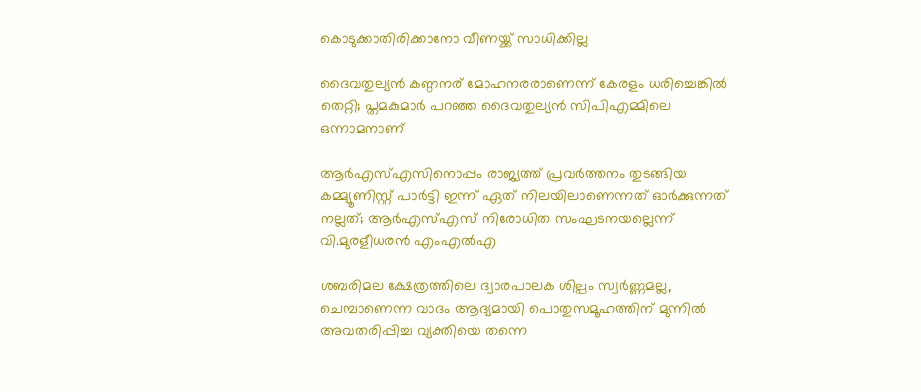കൊടുക്കാതിരിക്കാനോ വീണയ്ക്ക് സാധിക്കില്ല

ദൈവതുല്യൻ കണ്ഠനര് മോഹനരരാണെന്ന് കേരളം ധരിച്ചെങ്കിൽ തെറ്റി; പ്തമകുമാർ പറഞ്ഞ ദൈവതുല്യൻ സിപിഎമ്മിലെ ഒന്നാമനാണ്

ആര്‍എസ്എസിനൊപ്പം രാജ്യത്ത് പ്രവർത്തനം തുടങ്ങിയ കമ്മ്യൂണിസ്റ്റ് പാർട്ടി ഇന്ന് ഏത് നിലയിലാണെന്നത് ഓർക്കുന്നത് നല്ലത്; ആര്‍എസ്എസ് നിരോധിത സംഘടനയല്ലെന്ന് വി.മുരളീധരന്‍ എംഎല്‍എ

ശബരിമല ക്ഷേത്രത്തിലെ ദ്വാരപാലക ശില്പം സ്വർണ്ണമല്ല, ചെമ്പാണെന്ന വാദം ആദ്യമായി പൊതുസമൂഹത്തിന് മുന്നിൽ അവതരിപ്പിച്ച വ്യക്തിയെ തന്നെ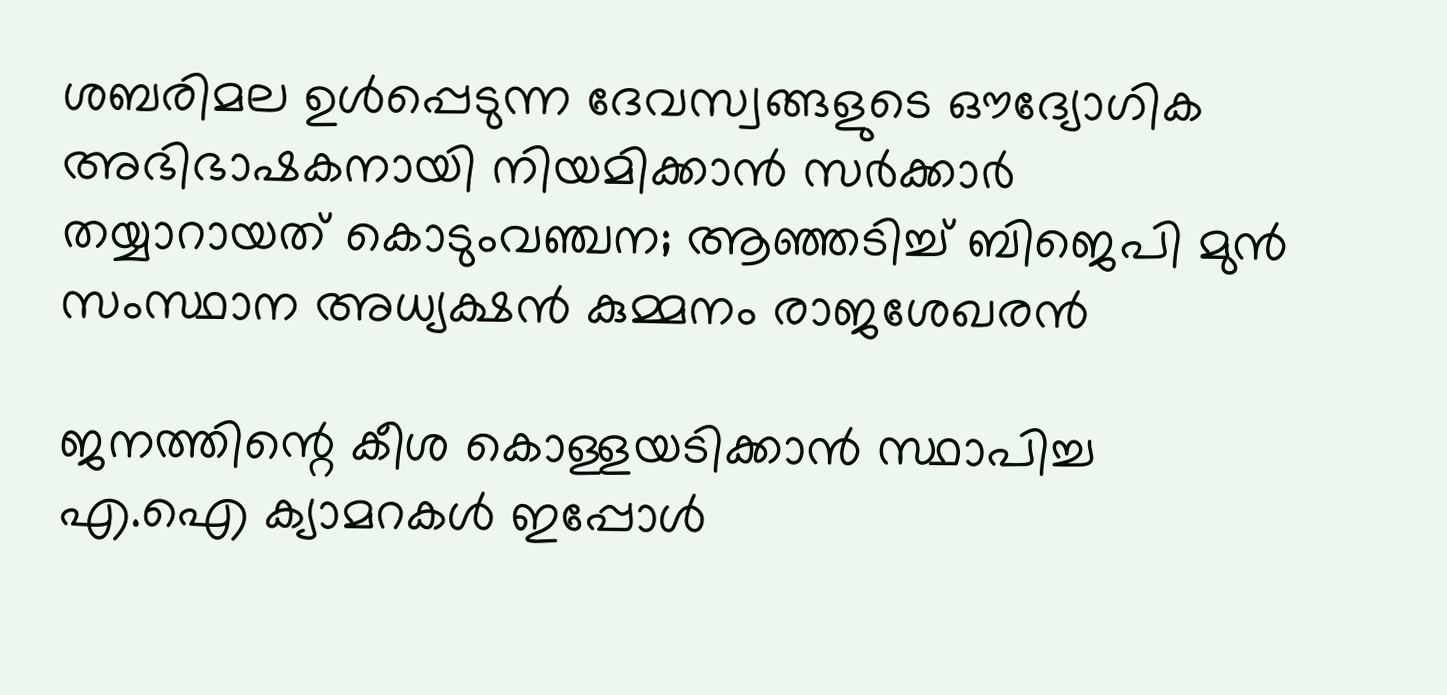ശബരിമല ഉൾപ്പെടുന്ന ദേവസ്വങ്ങളുടെ ഔദ്യോഗിക അഭിഭാഷകനായി നിയമിക്കാൻ സർക്കാർ തയ്യാറായത് കൊടുംവഞ്ചന; ആഞ്ഞടിച്ച് ബിജെപി മുൻ സംസ്ഥാന അധ്യക്ഷൻ കുമ്മനം രാജശേഖരൻ

ജനത്തിന്റെ കീശ കൊള്ളയടിക്കാന്‍ സ്ഥാപിച്ച എ.ഐ ക്യാമറകള്‍ ഇപ്പോള്‍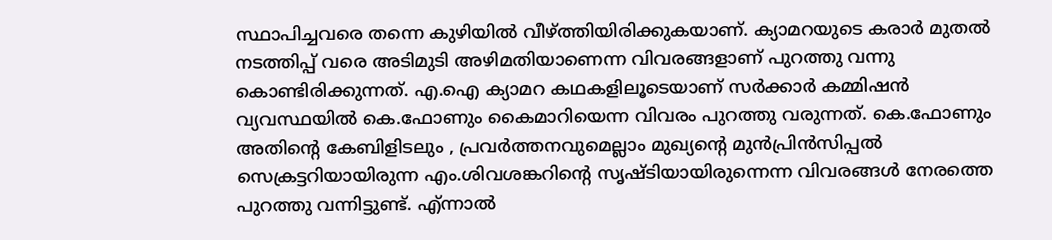സ്ഥാപിച്ചവരെ തന്നെ കുഴിയില്‍ വീഴ്ത്തിയിരിക്കുകയാണ്. ക്യാമറയുടെ കരാര്‍ മുതല്‍ നടത്തിപ്പ് വരെ അടിമുടി അഴിമതിയാണെന്ന വിവരങ്ങളാണ് പുറത്തു വന്നു കൊണ്ടിരിക്കുന്നത്. എ.ഐ ക്യാമറ കഥകളിലൂടെയാണ് സര്‍ക്കാര്‍ കമ്മിഷന്‍ വ്യവസ്ഥയില്‍ കെ.ഫോണും കൈമാറിയെന്ന വിവരം പുറത്തു വരുന്നത്. കെ.ഫോണും അതിന്റെ കേബിളിടലും , പ്രവര്‍ത്തനവുമെല്ലാം മുഖ്യന്റെ മുന്‍പ്രിന്‍സിപ്പല്‍ സെക്രട്ടറിയായിരുന്ന എം.ശിവശങ്കറിന്റെ സൃഷ്ടിയായിരുന്നെന്ന വിവരങ്ങള്‍ നേരത്തെ പുറത്തു വന്നിട്ടുണ്ട്. എ്ന്നാല്‍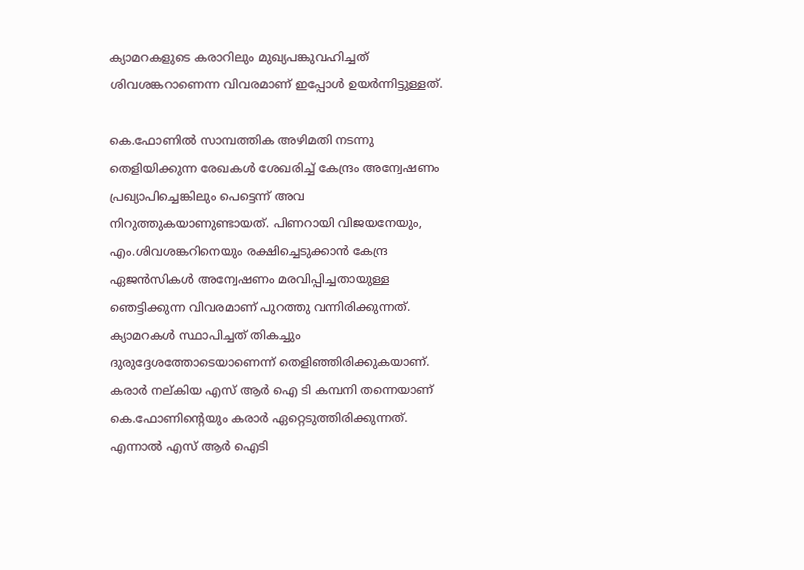ക്യാമറകളുടെ കരാറിലും മുഖ്യപങ്കുവഹിച്ചത് ശിവശങ്കറാണെന്ന വിവരമാണ് ഇപ്പോള്‍ ഉയര്‍ന്നിട്ടുള്ളത്.

കെ.ഫോണില്‍ സാമ്പത്തിക അഴിമതി നടന്നു തെളിയിക്കുന്ന രേഖകള്‍ ശേഖരിച്ച് കേന്ദ്രം അന്വേഷണം പ്രഖ്യാപിച്ചെങ്കിലും പെട്ടെന്ന് അവ നിറുത്തുകയാണുണ്ടായത്. പിണറായി വിജയനേയും, എം.ശിവശങ്കറിനെയും രക്ഷിച്ചെടുക്കാന്‍ കേന്ദ്ര ഏജന്‍സികള്‍ അന്വേഷണം മരവിപ്പിച്ചതായുള്ള ഞെട്ടിക്കുന്ന വിവരമാണ് പുറത്തു വന്നിരിക്കുന്നത്. ക്യാമറകള്‍ സ്ഥാപിച്ചത് തികച്ചും ദുരുദ്ദേശത്തോടെയാണെന്ന് തെളിഞ്ഞിരിക്കുകയാണ്. കരാര്‍ നല്കിയ എസ് ആര്‍ ഐ ടി കമ്പനി തന്നെയാണ് കെ.ഫോണിന്റെയും കരാര്‍ ഏറ്റെടുത്തിരിക്കുന്നത്. എന്നാല്‍ എസ് ആര്‍ ഐടി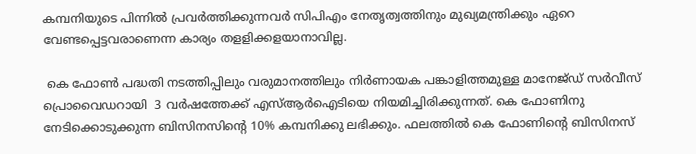കമ്പനിയുടെ പിന്നില്‍ പ്രവര്‍ത്തിക്കുന്നവര്‍ സിപിഎം നേതൃത്വത്തിനും മുഖ്യമന്ത്രിക്കും ഏറെ വേണ്ടപ്പെട്ടവരാണെന്ന കാര്യം തളളിക്കളയാനാവില്ല.

 കെ ഫോണ്‍ പദ്ധതി നടത്തിപ്പിലും വരുമാനത്തിലും നിര്‍ണായക പങ്കാളിത്തമുള്ള മാനേജ്ഡ് സര്‍വീസ് പ്രൊവൈഡറായി  3 വര്‍ഷത്തേക്ക് എസ്ആര്‍ഐടിയെ നിയമിച്ചിരിക്കുന്നത്. കെ ഫോണിനു നേടിക്കൊടുക്കുന്ന ബിസിനസിന്റെ 10% കമ്പനിക്കു ലഭിക്കും. ഫലത്തില്‍ കെ ഫോണിന്റെ ബിസിനസ്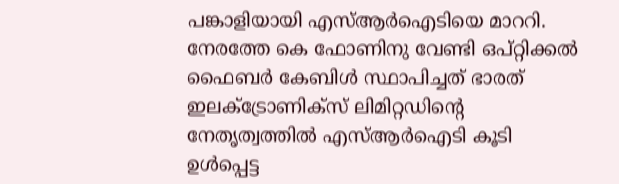പങ്കാളിയായി എസ്ആര്‍ഐടിയെ മാററി. നേരത്തേ കെ ഫോണിനു വേണ്ടി ഒപ്റ്റിക്കല്‍ ഫൈബര്‍ കേബിള്‍ സ്ഥാപിച്ചത് ഭാരത് ഇലക്ട്രോണിക്‌സ് ലിമിറ്റഡിന്റെ നേതൃത്വത്തില്‍ എസ്ആര്‍ഐടി കൂടി ഉള്‍പ്പെട്ട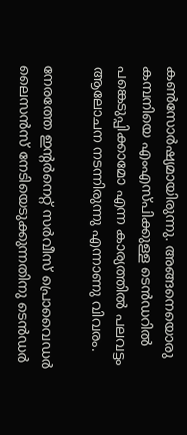കണ്‍സോര്‍ഷ്യമായിരുന്നു. അങ്ങനെയൊരു കമ്പനിയെ എംഎസ്പിക്കുള്ള ടെന്‍ഡറില്‍ പങ്കെടുപ്പിക്കാമോ എന്ന കാര്യത്തില്‍ പലവട്ടം ആലോചന നടന്നിരുന്നു എന്നാണു വിവരം.

നേരത്തേ ഇന്റര്‍നെറ്റ് സര്‍വീസ് പ്രൊവൈഡര്‍  ലൈസന്‍സ് നേടിയെടുക്കുന്നതിനു ടെന്‍ഡര്‍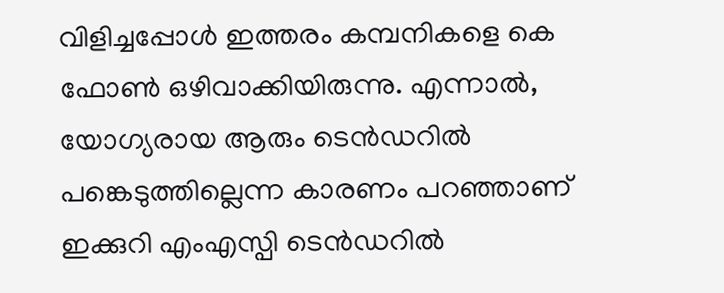വിളിച്ചപ്പോള്‍ ഇത്തരം കമ്പനികളെ കെ ഫോണ്‍ ഒഴിവാക്കിയിരുന്നു. എന്നാല്‍, യോഗ്യരായ ആരും ടെന്‍ഡറില്‍ പങ്കെടുത്തില്ലെന്ന കാരണം പറഞ്ഞാണ് ഇക്കുറി എംഎസ്പി ടെന്‍ഡറില്‍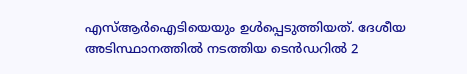എസ്ആര്‍ഐടിയെയും ഉള്‍പ്പെടുത്തിയത്. ദേശീയ അടിസ്ഥാനത്തില്‍ നടത്തിയ ടെന്‍ഡറില്‍ 2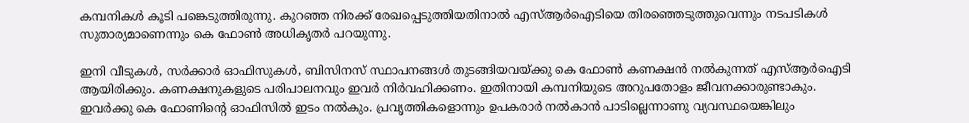കമ്പനികള്‍ കൂടി പങ്കെടുത്തിരുന്നു. കുറഞ്ഞ നിരക്ക് രേഖപ്പെടുത്തിയതിനാല്‍ എസ്ആര്‍ഐടിയെ തിരഞ്ഞെടുത്തുവെന്നും നടപടികള്‍ സുതാര്യമാണെന്നും കെ ഫോണ്‍ അധികൃതര്‍ പറയുന്നു.

ഇനി വീടുകള്‍, സര്‍ക്കാര്‍ ഓഫിസുകള്‍, ബിസിനസ് സ്ഥാപനങ്ങള്‍ തുടങ്ങിയവയ്ക്കു കെ ഫോണ്‍ കണക്ഷന്‍ നല്‍കുന്നത് എസ്ആര്‍ഐടി ആയിരിക്കും. കണക്ഷനുകളുടെ പരിപാലനവും ഇവര്‍ നിര്‍വഹിക്കണം. ഇതിനായി കമ്പനിയുടെ അറുപതോളം ജീവനക്കാരുണ്ടാകും. ഇവര്‍ക്കു കെ ഫോണിന്റെ ഓഫിസില്‍ ഇടം നല്‍കും. പ്രവൃത്തികളൊന്നും ഉപകരാര്‍ നല്‍കാന്‍ പാടില്ലെന്നാണു വ്യവസ്ഥയെങ്കിലും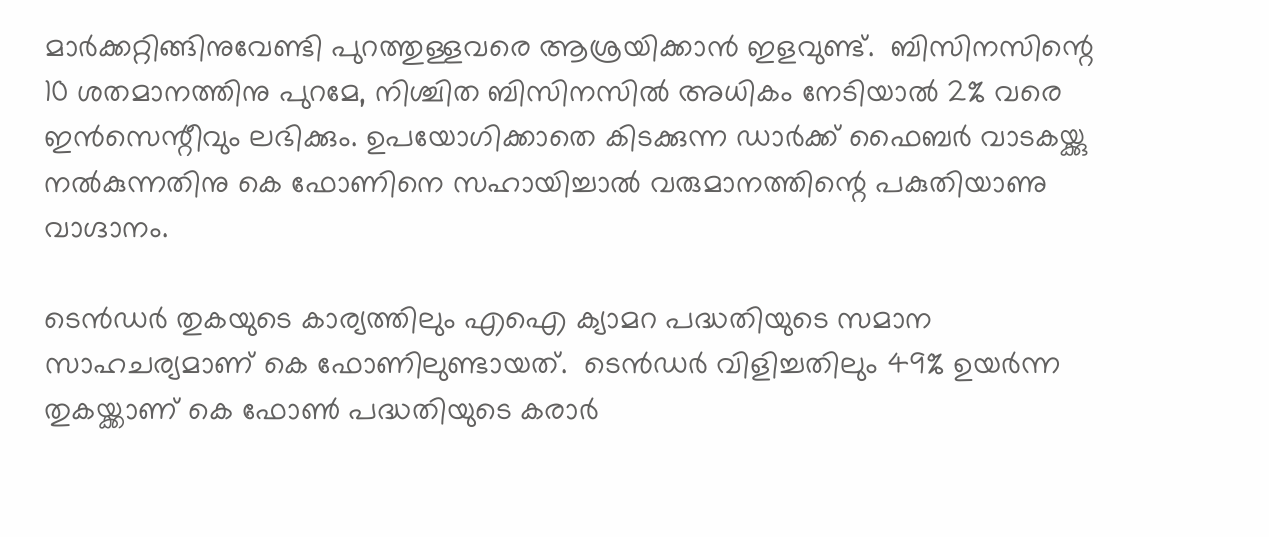മാര്‍ക്കറ്റിങ്ങിനുവേണ്ടി പുറത്തുള്ളവരെ ആശ്രയിക്കാന്‍ ഇളവുണ്ട്.  ബിസിനസിന്റെ 10 ശതമാനത്തിനു പുറമേ, നിശ്ചിത ബിസിനസില്‍ അധികം നേടിയാല്‍ 2% വരെ ഇന്‍സെന്റീവും ലഭിക്കും. ഉപയോഗിക്കാതെ കിടക്കുന്ന ഡാര്‍ക്ക് ഫൈബര്‍ വാടകയ്ക്കു നല്‍കുന്നതിനു കെ ഫോണിനെ സഹായിച്ചാല്‍ വരുമാനത്തിന്റെ പകുതിയാണു വാഗ്ദാനം.

ടെന്‍ഡര്‍ തുകയുടെ കാര്യത്തിലും എഐ ക്യാമറ പദ്ധതിയുടെ സമാന സാഹചര്യമാണ് കെ ഫോണിലുണ്ടായത്.  ടെന്‍ഡര്‍ വിളിച്ചതിലും 49% ഉയര്‍ന്ന തുകയ്ക്കാണ് കെ ഫോണ്‍ പദ്ധതിയുടെ കരാര്‍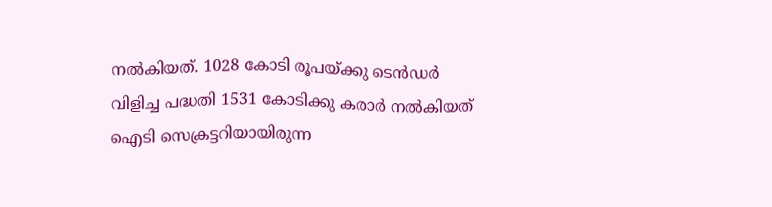നല്‍കിയത്. 1028 കോടി രൂപയ്ക്കു ടെന്‍ഡര്‍ വിളിച്ച പദ്ധതി 1531 കോടിക്കു കരാര്‍ നല്‍കിയത് ഐടി സെക്രട്ടറിയായിരുന്ന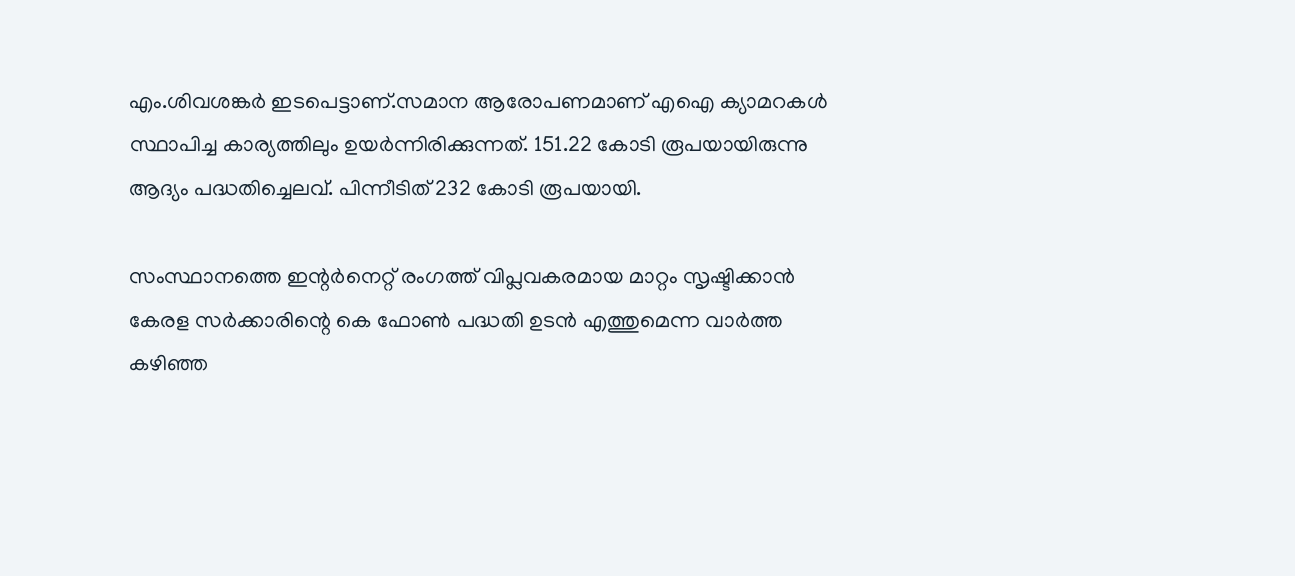എം.ശിവശങ്കര്‍ ഇടപെട്ടാണ്.സമാന ആരോപണമാണ് എഐ ക്യാമറകള്‍ സ്ഥാപിച്ച കാര്യത്തിലും ഉയര്‍ന്നിരിക്കുന്നത്. 151.22 കോടി രൂപയായിരുന്നു ആദ്യം പദ്ധതിച്ചെലവ്. പിന്നീടിത് 232 കോടി രൂപയായി.

സംസ്ഥാനത്തെ ഇന്റര്‍നെറ്റ് രംഗത്ത് വിപ്ലവകരമായ മാറ്റം സൃഷ്ടിക്കാന്‍ കേരള സര്‍ക്കാരിന്റെ കെ ഫോണ്‍ പദ്ധതി ഉടന്‍ എത്തുമെന്ന വാര്‍ത്ത കഴിഞ്ഞ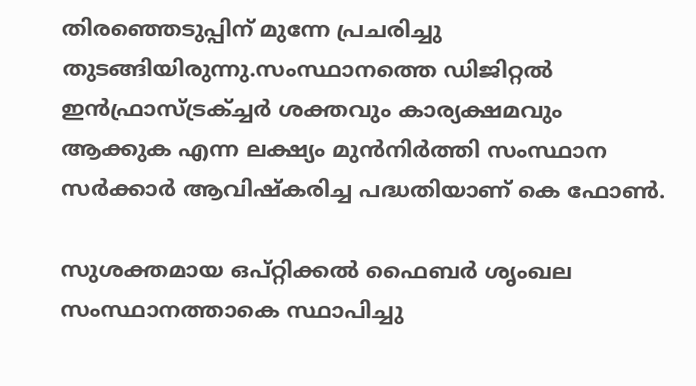തിരഞ്ഞെടുപ്പിന് മുന്നേ പ്രചരിച്ചു തുടങ്ങിയിരുന്നു.സംസ്ഥാനത്തെ ഡിജിറ്റല്‍ ഇന്‍ഫ്രാസ്ട്രക്ച്ചര്‍ ശക്തവും കാര്യക്ഷമവും ആക്കുക എന്ന ലക്ഷ്യം മുന്‍നിര്‍ത്തി സംസ്ഥാന സര്‍ക്കാര്‍ ആവിഷ്‌കരിച്ച പദ്ധതിയാണ് കെ ഫോണ്‍.

സുശക്തമായ ഒപ്റ്റിക്കല്‍ ഫൈബര്‍ ശൃംഖല സംസ്ഥാനത്താകെ സ്ഥാപിച്ചു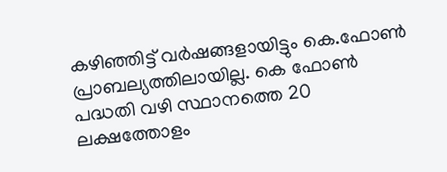കഴിഞ്ഞിട്ട് വര്‍ഷങ്ങളായിട്ടും കെ.ഫോണ്‍ പ്രാബല്യത്തിലായില്ല. കെ ഫോണ്‍ പദ്ധതി വഴി സ്ഥാനത്തെ 20 ലക്ഷത്തോളം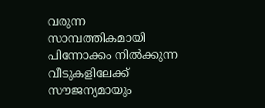വരുന്ന സാമ്പത്തികമായി പിന്നോക്കം നില്‍ക്കുന്ന വീടുകളിലേക്ക് സൗജന്യമായും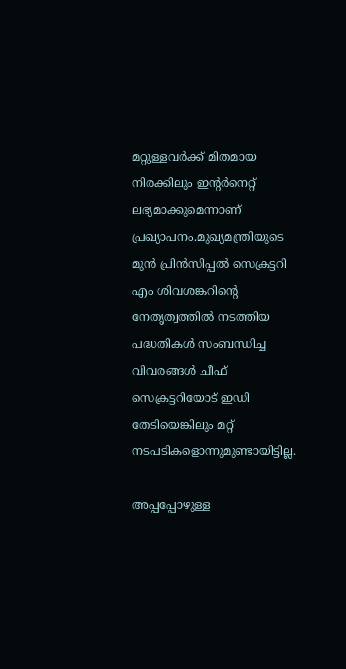മറ്റുള്ളവര്‍ക്ക് മിതമായ നിരക്കിലും ഇന്റര്‍നെറ്റ് ലഭ്യമാക്കുമെന്നാണ് പ്രഖ്യാപനം.മുഖ്യമന്ത്രിയുടെ മുന്‍ പ്രിന്‍സിപ്പല്‍ സെക്രട്ടറി എം ശിവശങ്കറിന്റെ നേതൃത്വത്തില്‍ നടത്തിയ പദ്ധതികള്‍ സംബന്ധിച്ച വിവരങ്ങള്‍ ചീഫ് സെക്രട്ടറിയോട് ഇഡി തേടിയെങ്കിലും മറ്റ് നടപടികളൊന്നുമുണ്ടായിട്ടില്ല.

അപ്പപ്പോഴുള്ള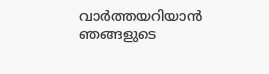വാര്‍ത്തയറിയാന്‍ ഞങ്ങളുടെ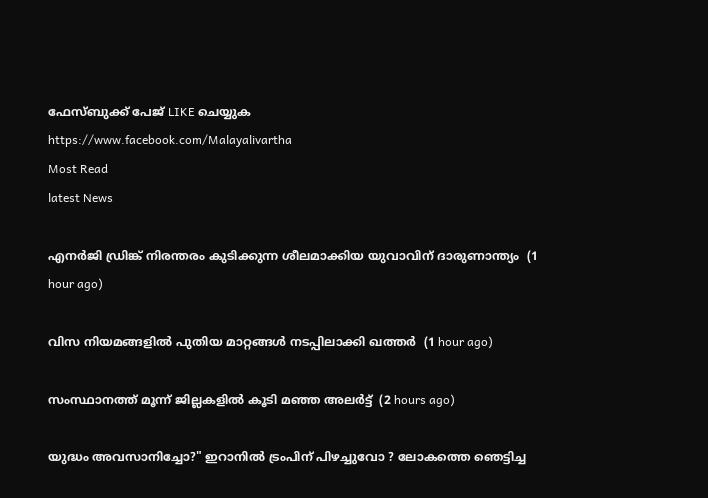ഫേസ്‌ബുക്ക്‌ പേജ് LIKE ചെയ്യുക
https://www.facebook.com/Malayalivartha
Most Read
latest News

എനര്‍ജി ഡ്രിങ്ക് നിരന്തരം കുടിക്കുന്ന ശീലമാക്കിയ യുവാവിന് ദാരുണാന്ത്യം  (1 hour ago)

വിസ നിയമങ്ങളില്‍ പുതിയ മാറ്റങ്ങള്‍ നടപ്പിലാക്കി ഖത്തര്‍  (1 hour ago)

സംസ്ഥാനത്ത് മൂന്ന് ജില്ലകളില്‍ കൂടി മഞ്ഞ അലര്‍ട്ട്  (2 hours ago)

യുദ്ധം അവസാനിച്ചോ?" ഇറാനിൽ ട്രംപിന് പിഴച്ചുവോ ? ലോകത്തെ ഞെട്ടിച്ച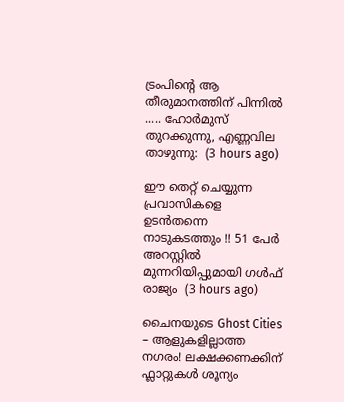ട്രംപിന്റെ ആ തീരുമാനത്തിന് പിന്നിൽ ..... ഹോർമുസ് തുറക്കുന്നു, എണ്ണവില താഴുന്നു:  (3 hours ago)

ഈ തെറ്റ് ചെയ്യുന്ന പ്രവാസികളെ ഉടൻതന്നെ നാടുകടത്തും !! 51 പേർ അറസ്റ്റിൽ മുന്നറിയിപ്പുമായി ഗൾഫ് രാജ്യം  (3 hours ago)

ചൈനയുടെ Ghost Cities – ആളുകളില്ലാത്ത നഗരം! ലക്ഷക്കണക്കിന് ഫ്ലാറ്റുകൾ ശൂന്യം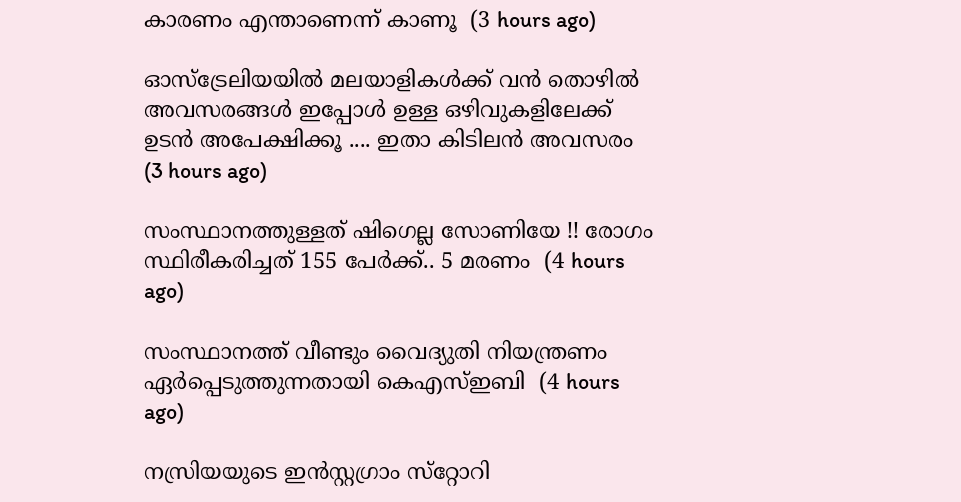കാരണം എന്താണെന്ന് കാണൂ  (3 hours ago)

ഓസ്ട്രേലിയയിൽ മലയാളികൾക്ക് വൻ തൊഴിൽ അവസരങ്ങൾ ഇപ്പോൾ ഉള്ള ഒഴിവുകളിലേക്ക് ഉടൻ അപേക്ഷിക്കൂ .... ഇതാ കിടിലൻ അവസരം  (3 hours ago)

സംസ്ഥാനത്തുള്ളത് ഷിഗെല്ല സോണിയേ !! രോഗം സ്ഥിരീകരിച്ചത് 155 പേർക്ക്.. 5 മരണം  (4 hours ago)

സംസ്ഥാനത്ത് വീണ്ടും വൈദ്യുതി നിയന്ത്രണം ഏര്‍പ്പെടുത്തുന്നതായി കെഎസ്ഇബി  (4 hours ago)

നസ്രിയയുടെ ഇന്‍സ്റ്റഗ്രാം സ്‌റ്റോറി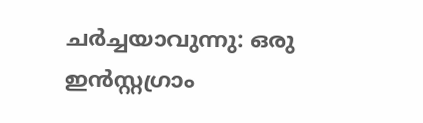ചര്‍ച്ചയാവുന്നു: ഒരു ഇന്‍സ്റ്റഗ്രാം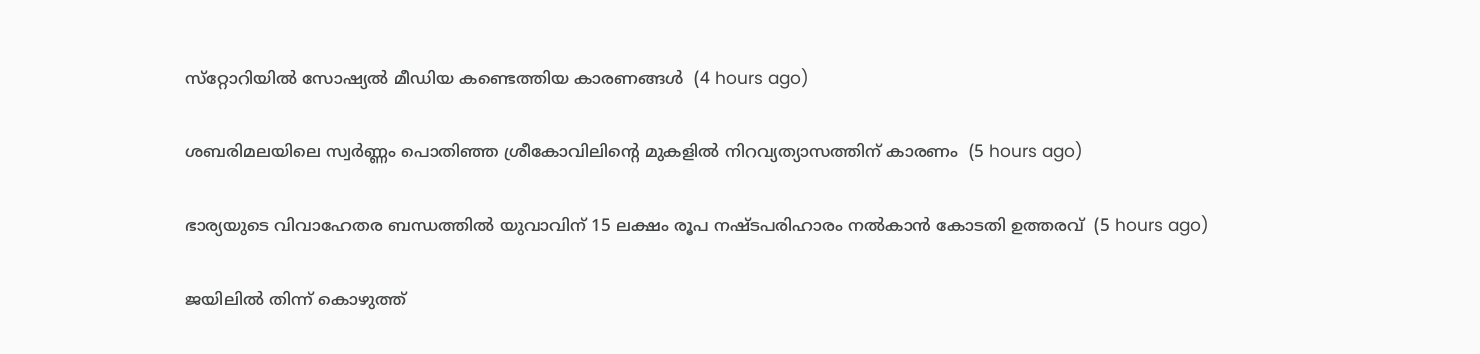സ്‌റ്റോറിയില്‍ സോഷ്യല്‍ മീഡിയ കണ്ടെത്തിയ കാരണങ്ങള്‍  (4 hours ago)

ശബരിമലയിലെ സ്വര്‍ണ്ണം പൊതിഞ്ഞ ശ്രീകോവിലിന്റെ മുകളില്‍ നിറവ്യത്യാസത്തിന് കാരണം  (5 hours ago)

ഭാര്യയുടെ വിവാഹേതര ബന്ധത്തില്‍ യുവാവിന് 15 ലക്ഷം രൂപ നഷ്ടപരിഹാരം നല്‍കാന്‍ കോടതി ഉത്തരവ്  (5 hours ago)

ജയിലിൽ തിന്ന് കൊഴുത്ത്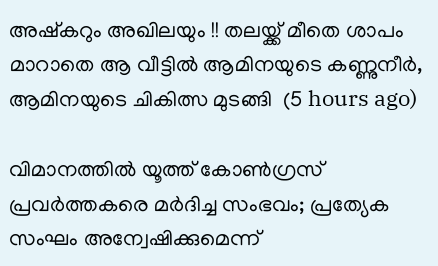അഷ്കറും അഖിലയും !! തലയ്ക്ക് മീതെ ശാപം മാറാതെ ആ വീട്ടിൽ ആമിനയുടെ കണ്ണുനീർ, ആമിനയുടെ ചികിത്സ മുടങ്ങി  (5 hours ago)

വിമാനത്തില്‍ യൂത്ത് കോണ്‍ഗ്രസ് പ്രവര്‍ത്തകരെ മര്‍ദിച്ച സംഭവം; പ്രത്യേക സംഘം അന്വേഷിക്കുമെന്ന്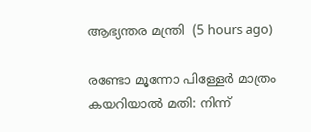ആഭ്യന്തര മന്ത്രി  (5 hours ago)

രണ്ടോ മൂന്നോ പിള്ളേര്‍ മാത്രം കയറിയാല്‍ മതി: നിന്ന്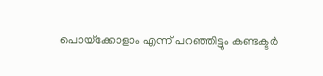പൊയ്‌ക്കോളാം എന്ന് പറഞ്ഞിട്ടും കണ്ടക്ടര്‍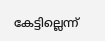കേട്ടില്ലെന്ന്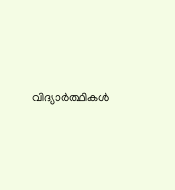വിദ്യാര്‍ത്ഥികള്‍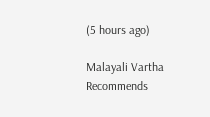(5 hours ago)

Malayali Vartha Recommends